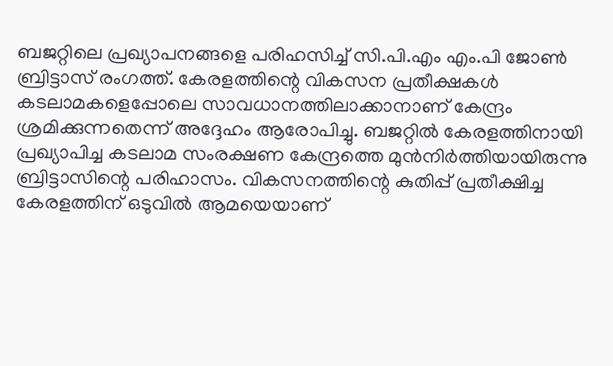ബജറ്റിലെ പ്രഖ്യാപനങ്ങളെ പരിഹസിച്ച് സി.പി.എം എം.പി ജോൺ ബ്രിട്ടാസ് രംഗത്ത്. കേരളത്തിന്റെ വികസന പ്രതീക്ഷകൾ കടലാമകളെപ്പോലെ സാവധാനത്തിലാക്കാനാണ് കേന്ദ്രം ശ്രമിക്കുന്നതെന്ന് അദ്ദേഹം ആരോപിച്ചു. ബജറ്റിൽ കേരളത്തിനായി പ്രഖ്യാപിച്ച കടലാമ സംരക്ഷണ കേന്ദ്രത്തെ മുൻനിർത്തിയായിരുന്നു ബ്രിട്ടാസിന്റെ പരിഹാസം. വികസനത്തിന്റെ കുതിപ്പ് പ്രതീക്ഷിച്ച കേരളത്തിന് ഒടുവിൽ ആമയെയാണ്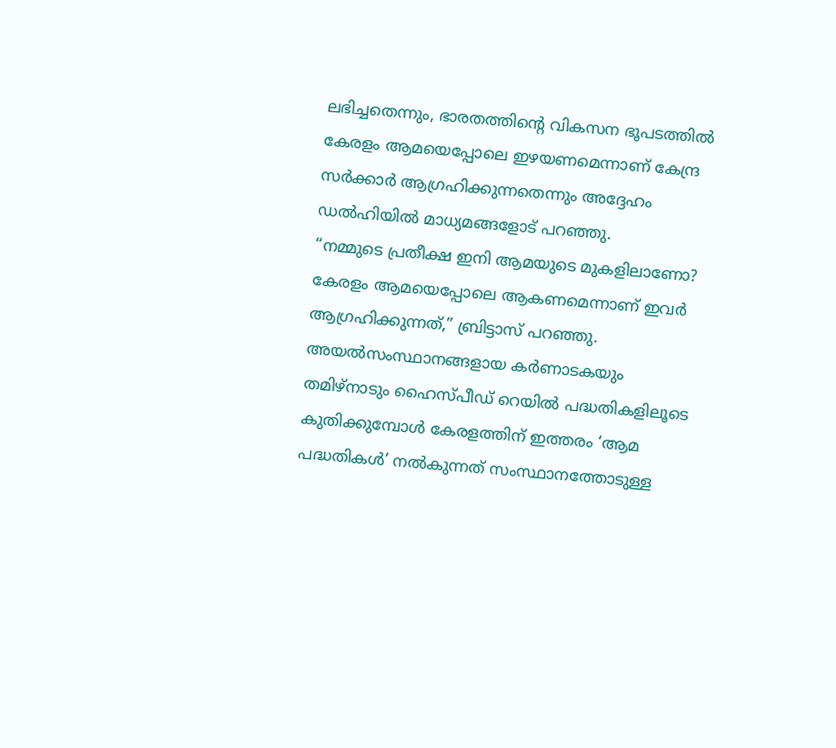ലഭിച്ചതെന്നും, ഭാരതത്തിന്റെ വികസന ഭൂപടത്തിൽ കേരളം ആമയെപ്പോലെ ഇഴയണമെന്നാണ് കേന്ദ്ര സർക്കാർ ആഗ്രഹിക്കുന്നതെന്നും അദ്ദേഹം ഡൽഹിയിൽ മാധ്യമങ്ങളോട് പറഞ്ഞു.
“നമ്മുടെ പ്രതീക്ഷ ഇനി ആമയുടെ മുകളിലാണോ? കേരളം ആമയെപ്പോലെ ആകണമെന്നാണ് ഇവർ ആഗ്രഹിക്കുന്നത്,” ബ്രിട്ടാസ് പറഞ്ഞു. അയൽസംസ്ഥാനങ്ങളായ കർണാടകയും തമിഴ്നാടും ഹൈസ്പീഡ് റെയിൽ പദ്ധതികളിലൂടെ കുതിക്കുമ്പോൾ കേരളത്തിന് ഇത്തരം ‘ആമ പദ്ധതികൾ’ നൽകുന്നത് സംസ്ഥാനത്തോടുള്ള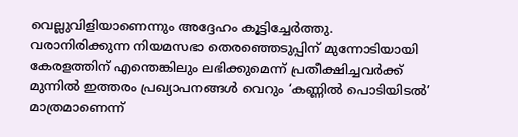വെല്ലുവിളിയാണെന്നും അദ്ദേഹം കൂട്ടിച്ചേർത്തു.
വരാനിരിക്കുന്ന നിയമസഭാ തെരഞ്ഞെടുപ്പിന് മുന്നോടിയായി കേരളത്തിന് എന്തെങ്കിലും ലഭിക്കുമെന്ന് പ്രതീക്ഷിച്ചവർക്ക് മുന്നിൽ ഇത്തരം പ്രഖ്യാപനങ്ങൾ വെറും ‘കണ്ണിൽ പൊടിയിടൽ’ മാത്രമാണെന്ന്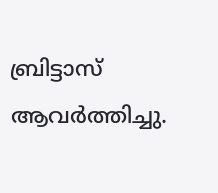ബ്രിട്ടാസ് ആവർത്തിച്ചു.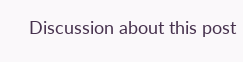Discussion about this post